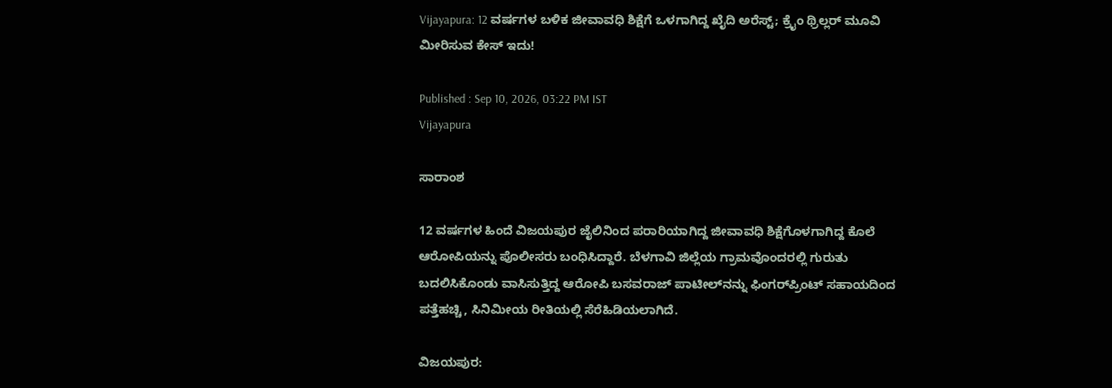Vijayapura: 12 ವರ್ಷಗಳ ಬಳಿಕ ಜೀವಾವಧಿ ಶಿಕ್ಷೆಗೆ ಒಳಗಾಗಿದ್ದ ಖೈದಿ ಅರೆಸ್ಟ್; ಕ್ರೈಂ ಥ್ರಿಲ್ಲರ್ ಮೂವಿ ಮೀರಿಸುವ ಕೇಸ್ ಇದು!

Published : Sep 10, 2026, 03:22 PM IST
Vijayapura

ಸಾರಾಂಶ

12 ವರ್ಷಗಳ ಹಿಂದೆ ವಿಜಯಪುರ ಜೈಲಿನಿಂದ ಪರಾರಿಯಾಗಿದ್ದ ಜೀವಾವಧಿ ಶಿಕ್ಷೆಗೊಳಗಾಗಿದ್ದ ಕೊಲೆ ಆರೋಪಿಯನ್ನು ಪೊಲೀಸರು ಬಂಧಿಸಿದ್ದಾರೆ. ಬೆಳಗಾವಿ ಜಿಲ್ಲೆಯ ಗ್ರಾಮವೊಂದರಲ್ಲಿ ಗುರುತು ಬದಲಿಸಿಕೊಂಡು ವಾಸಿಸುತ್ತಿದ್ದ ಆರೋಪಿ ಬಸವರಾಜ್ ಪಾಟೀಲ್‌ನನ್ನು ಫಿಂಗರ್‌ಪ್ರಿಂಟ್ ಸಹಾಯದಿಂದ ಪತ್ತೆಹಚ್ಚಿ, ಸಿನಿಮೀಯ ರೀತಿಯಲ್ಲಿ ಸೆರೆಹಿಡಿಯಲಾಗಿದೆ.

ವಿಜಯಪುರ: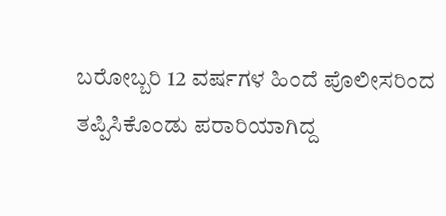ಬರೋಬ್ಬರಿ 12 ವರ್ಷಗಳ ಹಿಂದೆ ಪೊಲೀಸರಿಂದ ತಪ್ಪಿಸಿಕೊಂಡು ಪರಾರಿಯಾಗಿದ್ದ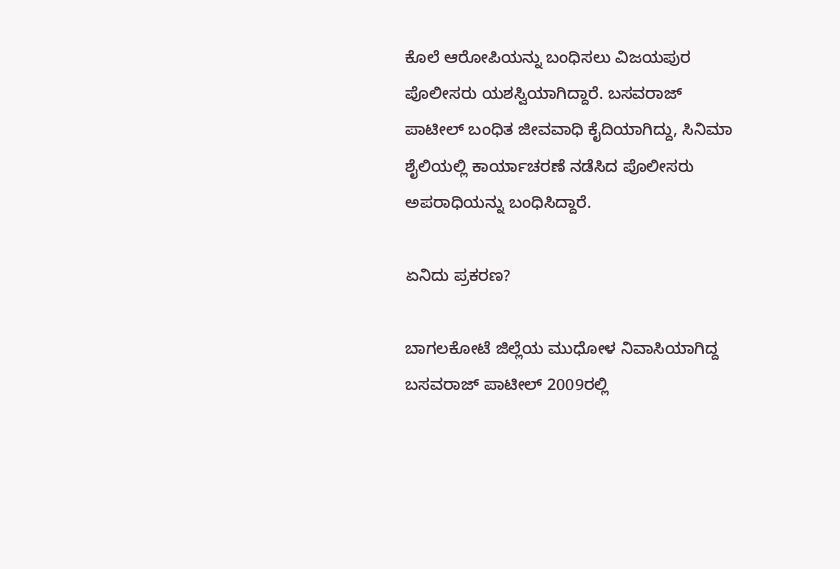ಕೊಲೆ ಆರೋಪಿಯನ್ನು ಬಂಧಿಸಲು ವಿಜಯಪುರ ಪೊಲೀಸರು ಯಶಸ್ವಿಯಾಗಿದ್ದಾರೆ. ಬಸವರಾಜ್ ಪಾಟೀಲ್ ಬಂಧಿತ ಜೀವವಾಧಿ ಕೈದಿಯಾಗಿದ್ದು, ಸಿನಿಮಾ ಶೈಲಿಯಲ್ಲಿ ಕಾರ್ಯಾಚರಣೆ ನಡೆಸಿದ ಪೊಲೀಸರು ಅಪರಾಧಿಯನ್ನು ಬಂಧಿಸಿದ್ದಾರೆ.

ಏನಿದು ಪ್ರಕರಣ?

ಬಾಗಲಕೋಟೆ ಜಿಲ್ಲೆಯ ಮುಧೋಳ ನಿವಾಸಿಯಾಗಿದ್ದ ಬಸವರಾಜ್ ಪಾಟೀಲ್ 2009ರಲ್ಲಿ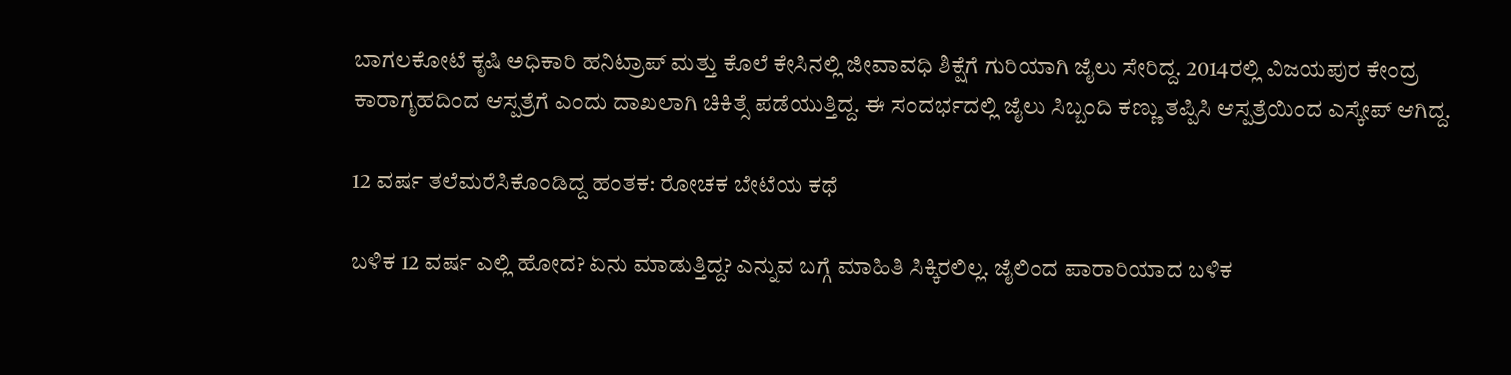ಬಾಗಲಕೋಟೆ ಕೃಷಿ ಅಧಿಕಾರಿ ಹನಿಟ್ರಾಪ್ ಮತ್ತು ಕೊಲೆ ಕೇಸಿನಲ್ಲಿ ಜೀವಾವಧಿ ಶಿಕ್ಷೆಗೆ ಗುರಿಯಾಗಿ ಜೈಲು ಸೇರಿದ್ದ. 2014ರಲ್ಲಿ ವಿಜಯಪುರ ಕೇಂದ್ರ ಕಾರಾಗೃಹದಿಂದ ಆಸ್ಪತ್ರೆಗೆ ಎಂದು ದಾಖಲಾಗಿ ಚಿಕಿತ್ಸೆ ಪಡೆಯುತ್ತಿದ್ದ. ಈ ಸಂದರ್ಭದಲ್ಲಿ ಜೈಲು ಸಿಬ್ಬಂದಿ ಕಣ್ಣು ತಪ್ಪಿಸಿ ಆಸ್ಪತ್ರೆಯಿಂದ ಎಸ್ಕೇಪ್ ಆಗಿದ್ದ.

12 ವರ್ಷ ತಲೆಮರೆಸಿಕೊಂಡಿದ್ದ ಹಂತಕ: ರೋಚಕ ಬೇಟೆಯ ಕಥೆ

ಬಳಿಕ 12 ವರ್ಷ ಎಲ್ಲಿ ಹೋದ? ಏನು ಮಾಡುತ್ತಿದ್ದ? ಎನ್ನುವ ಬಗ್ಗೆ ಮಾಹಿತಿ ಸಿಕ್ಕಿರಲಿಲ್ಲ. ಜೈಲಿಂದ ಪಾರಾರಿಯಾದ ಬಳಿಕ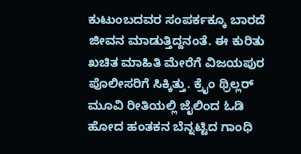ಕುಟುಂಬದವರ ಸಂಪರ್ಕಕ್ಕೂ ಬಾರದೆ ಜೀವನ ಮಾಡುತ್ತಿದ್ದನಂತೆ. ಈ ಕುರಿತು ಖಚಿತ ಮಾಹಿತಿ ಮೇರೆಗೆ ವಿಜಯಪುರ ಪೊಲೀಸರಿಗೆ ಸಿಕ್ಕಿತ್ತು. ಕ್ರೈಂ ಥ್ರಿಲ್ಲರ್ ಮೂವಿ ರೀತಿಯಲ್ಲಿ ಜೈಲಿಂದ ಓಡಿ ಹೋದ ಹಂತಕನ ಬೆನ್ನಟ್ಟಿದ ಗಾಂಧಿ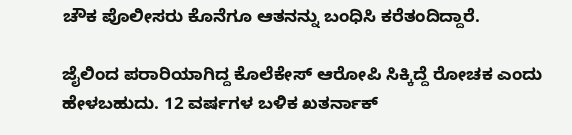ಚೌಕ ಪೊಲೀಸರು ಕೊನೆಗೂ ಆತನನ್ನು ಬಂಧಿಸಿ ಕರೆತಂದಿದ್ದಾರೆ.

ಜೈಲಿಂದ ಪರಾರಿಯಾಗಿದ್ದ ಕೊಲೆ‌ಕೇಸ್ ಆರೋಪಿ ಸಿಕ್ಕಿದ್ದೆ ರೋಚಕ ಎಂದು ಹೇಳಬಹುದು. 12 ವರ್ಷಗಳ ಬಳಿಕ ಖತರ್ನಾಕ್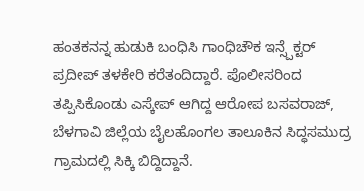ಹಂತಕನನ್ನ ಹುಡುಕಿ ಬಂಧಿಸಿ ಗಾಂಧಿಚೌಕ ಇನ್ಸ್ಪೆಕ್ಟರ್ ಪ್ರದೀಪ್ ತಳಕೇರಿ ಕರೆತಂದಿದ್ದಾರೆ. ಪೊಲೀಸರಿಂದ ತಪ್ಪಿಸಿಕೊಂಡು ಎಸ್ಕೇಪ್ ಆಗಿದ್ದ ಆರೋಪ ಬಸವರಾಜ್, ಬೆಳಗಾವಿ ಜಿಲ್ಲೆಯ ಬೈಲಹೊಂಗಲ ತಾಲೂಕಿನ ಸಿದ್ಧಸಮುದ್ರ ಗ್ರಾಮದಲ್ಲಿ ಸಿಕ್ಕಿ ಬಿದ್ದಿದ್ದಾನೆ.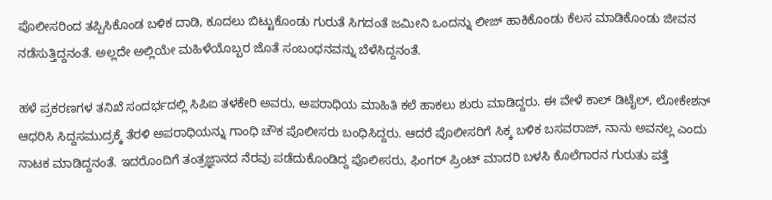ಪೊಲೀಸರಿಂದ ತಪ್ಪಿಸಿಕೊಂಡ ಬಳಿಕ ದಾಡಿ, ಕೂದಲು ಬಿಟ್ಟುಕೊಂಡು ಗುರುತೆ ಸಿಗದಂತೆ ಜಮೀನಿ ಒಂದನ್ನು ಲೀಜ್ ಹಾಕಿಕೊಂಡು ಕೆಲಸ ಮಾಡಿಕೊಂಡು ಜೀವನ ನಡೆಸುತ್ತಿದ್ದನಂತೆ. ಅಲ್ಲದೇ ಅಲ್ಲಿಯೇ ಮಹಿಳೆಯೊಬ್ಬರ ಜೊತೆ ಸಂಬಂಧನವನ್ನು ಬೆಳೆಸಿದ್ದನಂತೆ.

ಹಳೆ ಪ್ರಕರಣಗಳ ತನಿಖೆ ಸಂದರ್ಭದಲ್ಲಿ ಸಿಪಿಐ ತಳಕೇರಿ ಅವರು, ಅಪರಾಧಿಯ ಮಾಹಿತಿ ಕಲೆ ಹಾಕಲು ಶುರು ಮಾಡಿದ್ದರು. ಈ ವೇಳೆ ಕಾಲ್‌ ಡಿಟೈಲ್, ಲೋಕೇಶನ್ ಆಧರಿಸಿ ಸಿದ್ದಸಮುದ್ರಕ್ಕೆ ತೆರಳಿ ಅಪರಾಧಿಯನ್ನು ಗಾಂಧಿ ಚೌಕ ಪೊಲೀಸರು ಬಂಧಿಸಿದ್ದರು. ಆದರೆ ಪೊಲೀಸರಿಗೆ ಸಿಕ್ಕ ಬಳಿಕ ಬಸವರಾಜ್, ನಾನು ಅವನಲ್ಲ ಎಂದು ನಾಟಕ ಮಾಡಿದ್ದನಂತೆ. ಇದರೊಂದಿಗೆ ತಂತ್ರಜ್ಞಾನದ ನೆರವು ಪಡೆದುಕೊಂಡಿದ್ದ ಪೊಲೀಸರು, ಫಿಂಗರ್ ಪ್ರಿಂಟ್ ಮಾದರಿ ಬಳಸಿ ಕೊಲೆಗಾರನ ಗುರುತು ಪತ್ತೆ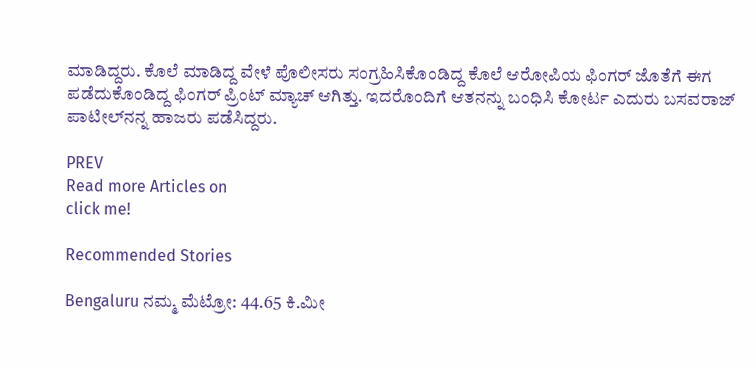ಮಾಡಿದ್ದರು. ಕೊಲೆ‌ ಮಾಡಿದ್ದ ವೇಳೆ ಪೊಲೀಸರು ಸಂಗ್ರಹಿಸಿಕೊಂಡಿದ್ದ ಕೊಲೆ ಆರೋಪಿಯ ಫಿಂಗರ್ ಜೊತೆಗೆ ಈಗ ಪಡೆದುಕೊಂಡಿದ್ದ ಫಿಂಗರ್ ಪ್ರಿಂಟ್ ಮ್ಯಾಚ್ ಆಗಿತ್ತು. ಇದರೊಂದಿಗೆ ಆತನನ್ನು ಬಂಧಿಸಿ ಕೋರ್ಟ ಎದುರು ಬಸವರಾಜ್ ಪಾಟೀಲ್‌ನನ್ನ ಹಾಜರು ಪಡೆಸಿದ್ದರು.

PREV
Read more Articles on
click me!

Recommended Stories

Bengaluru ನಮ್ಮ ಮೆಟ್ರೋ: 44.65 ಕಿ.ಮೀ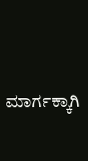ಮಾರ್ಗಕ್ಕಾಗಿ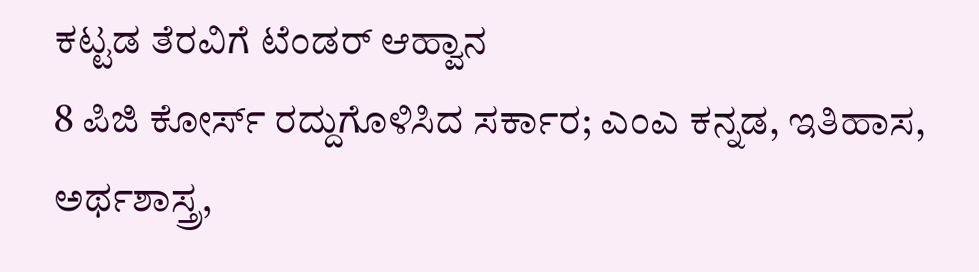ಕಟ್ಟಡ ತೆರವಿಗೆ ಟೆಂಡರ್ ಆಹ್ವಾನ
8 ಪಿಜಿ ಕೋರ್ಸ್ ರದ್ದುಗೊಳಿಸಿದ ಸರ್ಕಾರ; ಎಂಎ ಕನ್ನಡ, ಇತಿಹಾಸ, ಅರ್ಥಶಾಸ್ತ್ರ,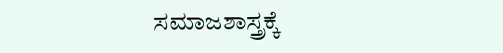ಸಮಾಜಶಾಸ್ತ್ರಕ್ಕೆ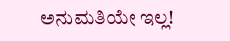ಅನುಮತಿಯೇ ಇಲ್ಲ!